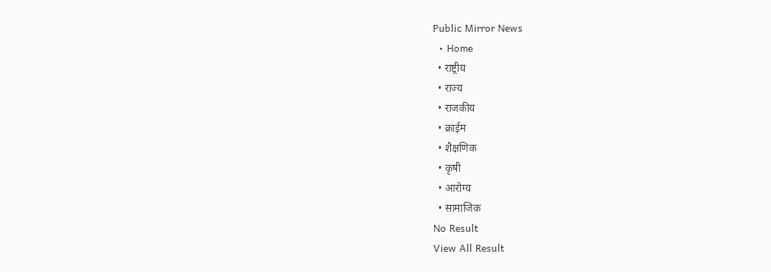Public Mirror News
  • Home
  • राष्ट्रीय
  • राज्य
  • राजकीय
  • क्राईम
  • शैक्षणिक
  • कृषी
  • आरोग्य
  • सामाजिक
No Result
View All Result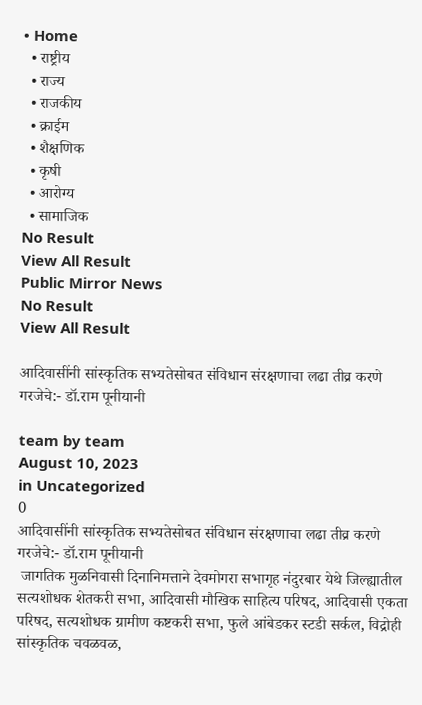• Home
  • राष्ट्रीय
  • राज्य
  • राजकीय
  • क्राईम
  • शैक्षणिक
  • कृषी
  • आरोग्य
  • सामाजिक
No Result
View All Result
Public Mirror News
No Result
View All Result

आदिवासींनी सांस्कृतिक सभ्यतेसोबत संविधान संरक्षणाचा लढा तीव्र करणे गरजेचे:- डॉ.राम पूनीयानी

team by team
August 10, 2023
in Uncategorized
0
आदिवासींनी सांस्कृतिक सभ्यतेसोबत संविधान संरक्षणाचा लढा तीव्र करणे गरजेचे:- डॉ.राम पूनीयानी
 जागतिक मुळनिवासी दिनानिमत्ताने देवमोगरा सभागृह नंदुरबार येथे जिल्ह्यातील सत्यशोधक शेतकरी सभा, आदिवासी मौखिक साहित्य परिषद, आदिवासी एकता परिषद, सत्यशोधक ग्रामीण कष्टकरी सभा, फुले आंबेडकर स्टडी सर्कल, विद्रोही सांस्कृतिक चवळवळ,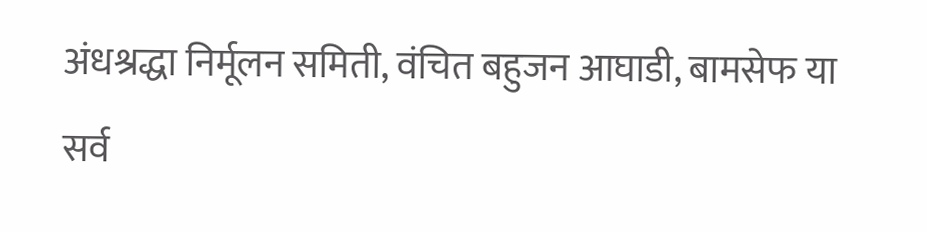अंधश्रद्धा निर्मूलन समिती, वंचित बहुजन आघाडी, बामसेफ या सर्व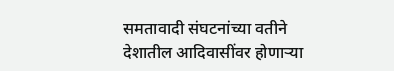समतावादी संघटनांच्या वतीने देशातील आदिवासींवर होणाऱ्या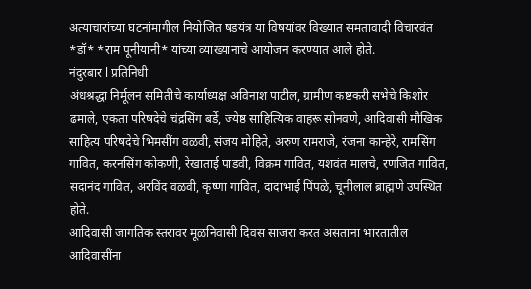अत्याचारांच्या घटनांमागील नियोजित षडयंत्र या विषयांवर विख्यात समतावादी विचारवंत *डॉ* *राम पूनीयानी* यांच्या व्याख्यानाचे आयोजन करण्यात आले होते.
नंदुरबार l प्रतिनिधी
अंधश्रद्धा निर्मूलन समितीचे कार्याध्यक्ष अविनाश पाटील, ग्रामीण कष्टकरी सभेचे किशोर ढमाले, एकता परिषदेचे चंद्रसिंग बर्डे, ज्येष्ठ साहित्यिक वाहरू सोनवणे, आदिवासी मौखिक साहित्य परिषदेचे भिमसींग वळवी, संजय मोहिते, अरुण रामराजे, रंजना कान्हेरे, रामसिंग गावित, करनसिंग कोकणी, रेखाताई पाडवी, विक्रम गावित, यशवंत मालचे, रणजित गावित, सदानंद गावित, अरविंद वळवी, कृष्णा गावित, दादाभाई पिंपळे, चूनीलाल ब्राह्मणे उपस्थित होते.
आदिवासी जागतिक स्तरावर मूळनिवासी दिवस साजरा करत असताना भारतातील आदिवासींना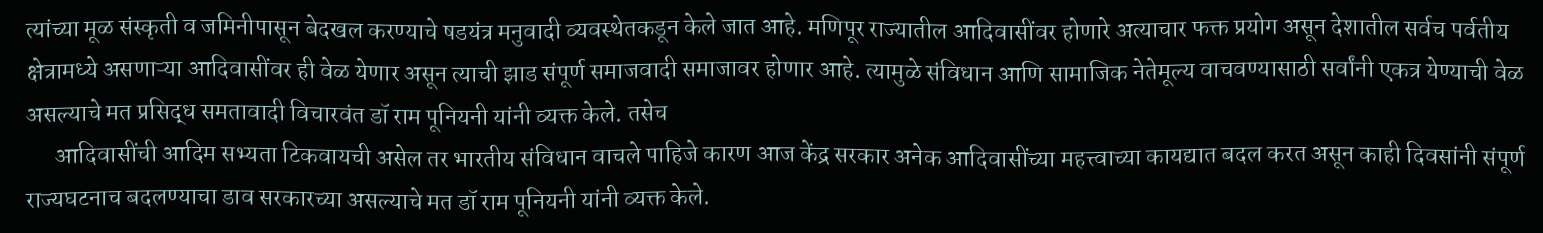त्यांच्या मूळ संस्कृती व जमिनीपासून बेदखल करण्याचे षडयंत्र मनुवादी व्यवस्थेतकडून केले जात आहे. मणिपूर राज्यातील आदिवासींवर होणारे अत्याचार फक्त प्रयोग असून देशातील सर्वच पर्वतीय क्षेत्रामध्ये असणाऱ्या आदिवासींवर ही वेळ येणार असून त्याची झाड संपूर्ण समाजवादी समाजावर होणार आहे. त्यामुळे संविधान आणि सामाजिक नेतेमूल्य वाचवण्यासाठी सर्वांनी एकत्र येण्याची वेळ असल्याचे मत प्रसिद्ध समतावादी विचारवंत डॉ राम पूनियनी यांनी व्यक्त केले. तसेच
      आदिवासींची आदिम सभ्यता टिकवायची असेल तर भारतीय संविधान वाचले पाहिजे कारण आज केंद्र सरकार अनेक आदिवासींच्या महत्त्वाच्या कायद्यात बदल करत असून काही दिवसांनी संपूर्ण राज्यघटनाच बदलण्याचा डाव सरकारच्या असल्याचे मत डॉ राम पूनियनी यांनी व्यक्त केले.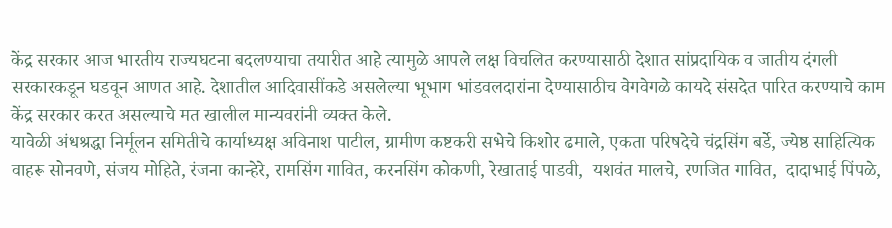केंद्र सरकार आज भारतीय राज्यघटना बदलण्याचा तयारीत आहे त्यामुळे आपले लक्ष विचलित करण्यासाठी देशात सांप्रदायिक व जातीय दंगली सरकारकडून घडवून आणत आहे. देशातील आदिवासींकडे असलेल्या भूभाग भांडवलदारांना देण्यासाठीच वेगवेगळे कायदे संसदेत पारित करण्याचे काम केंद्र सरकार करत असल्याचे मत खालील मान्यवरांनी व्यक्त केले.
यावेळी अंधश्रद्धा निर्मूलन समितीचे कार्याध्यक्ष अविनाश पाटील, ग्रामीण कष्टकरी सभेचे किशोर ढमाले, एकता परिषदेचे चंद्रसिंग बर्डे, ज्येष्ठ साहित्यिक वाहरू सोनवणे, संजय मोहिते, रंजना कान्हेरे, रामसिंग गावित, करनसिंग कोकणी, रेखाताई पाडवी,  यशवंत मालचे, रणजित गावित,  दादाभाई पिंपळे,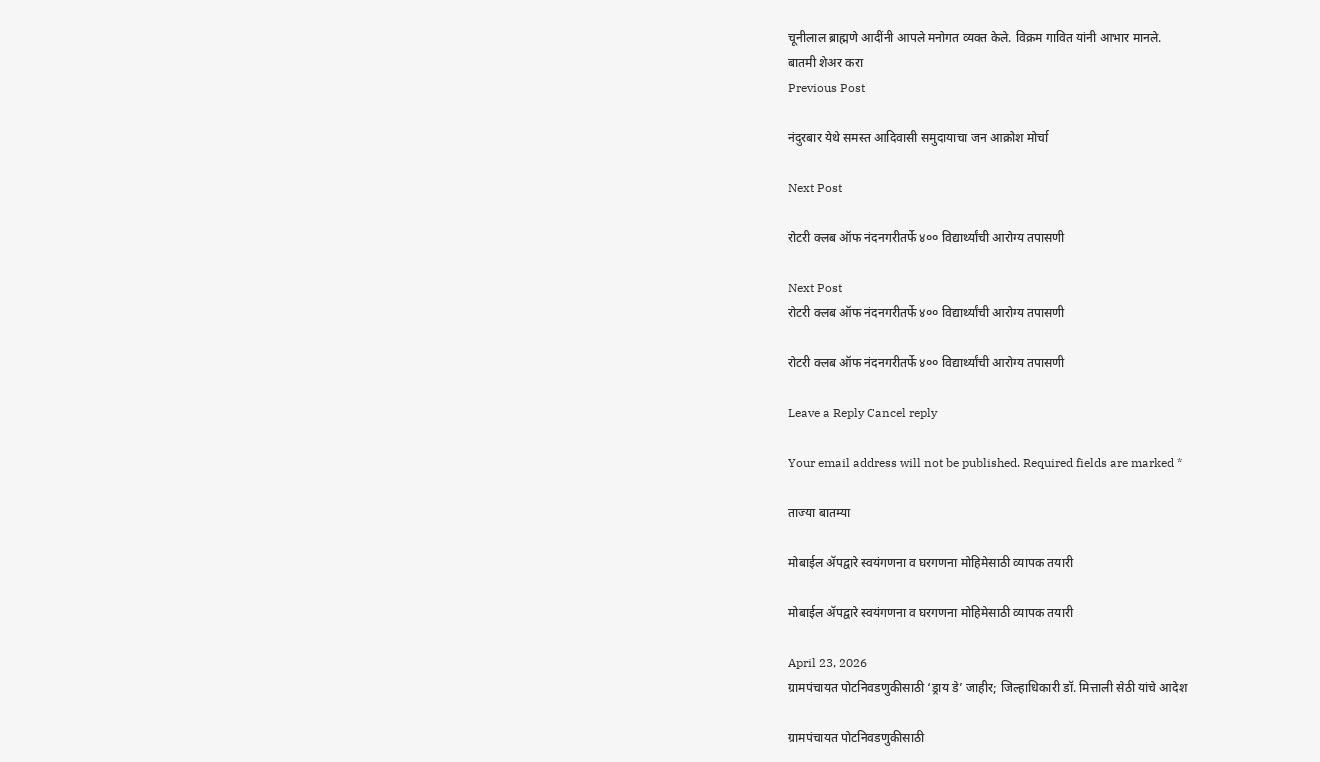चूनीलाल ब्राह्मणे आदींनी आपले मनोगत व्यक्त केले. विक्रम गावित यांनी आभार मानले.
बातमी शेअर करा
Previous Post

नंदुरबार येथे समस्त आदिवासी समुदायाचा जन आक्रोश मोर्चा

Next Post

रोटरी क्लब ऑफ नंदनगरीतर्फे ४०० विद्यार्थ्यांची आरोग्य तपासणी

Next Post
रोटरी क्लब ऑफ नंदनगरीतर्फे ४०० विद्यार्थ्यांची आरोग्य तपासणी

रोटरी क्लब ऑफ नंदनगरीतर्फे ४०० विद्यार्थ्यांची आरोग्य तपासणी

Leave a Reply Cancel reply

Your email address will not be published. Required fields are marked *

ताज्या बातम्या

मोबाईल ॲपद्वारे स्वयंगणना व घरगणना मोहिमेसाठी व्यापक तयारी

मोबाईल ॲपद्वारे स्वयंगणना व घरगणना मोहिमेसाठी व्यापक तयारी

April 23, 2026
ग्रामपंचायत पोटनिवडणुकीसाठी ‘ड्राय डे’ जाहीर; जिल्हाधिकारी डॉ. मित्ताली सेठी यांचे आदेश

ग्रामपंचायत पोटनिवडणुकीसाठी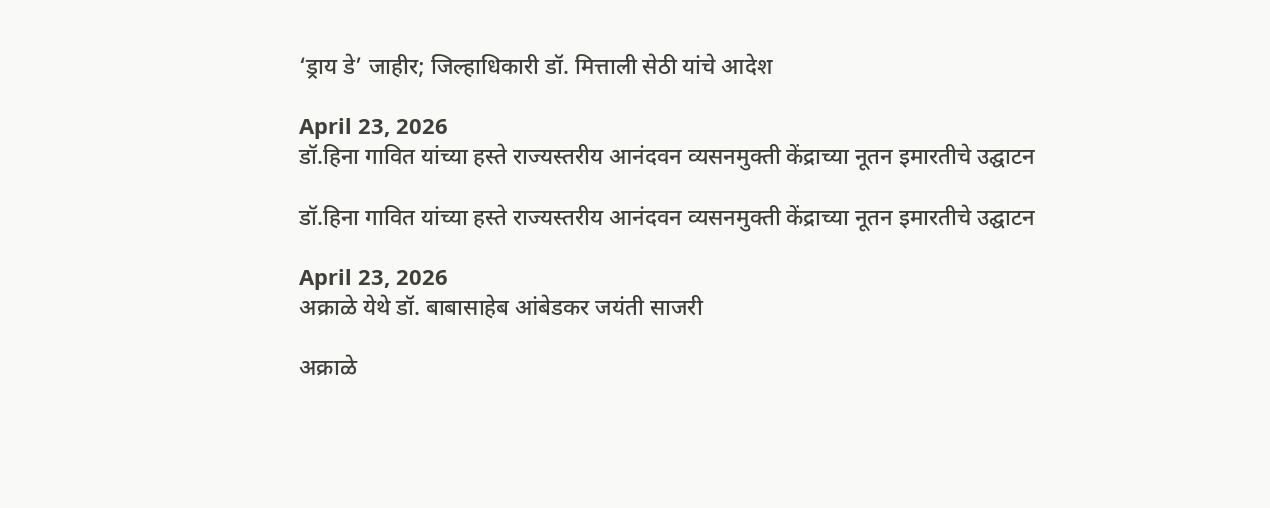‘ड्राय डे’ जाहीर; जिल्हाधिकारी डॉ. मित्ताली सेठी यांचे आदेश

April 23, 2026
डॉ.हिना गावित यांच्या हस्ते राज्यस्तरीय आनंदवन व्यसनमुक्ती केंद्राच्या नूतन इमारतीचे उद्घाटन

डॉ.हिना गावित यांच्या हस्ते राज्यस्तरीय आनंदवन व्यसनमुक्ती केंद्राच्या नूतन इमारतीचे उद्घाटन

April 23, 2026
अक्राळे येथे डॉ. बाबासाहेब आंबेडकर जयंती साजरी

अक्राळे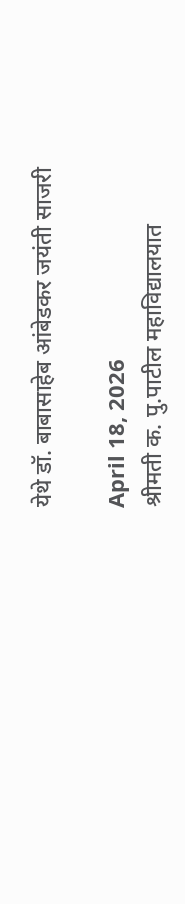येथे डॉ. बाबासाहेब आंबेडकर जयंती साजरी

April 18, 2026
श्रीमती क. पु.पाटील महाविद्यालयात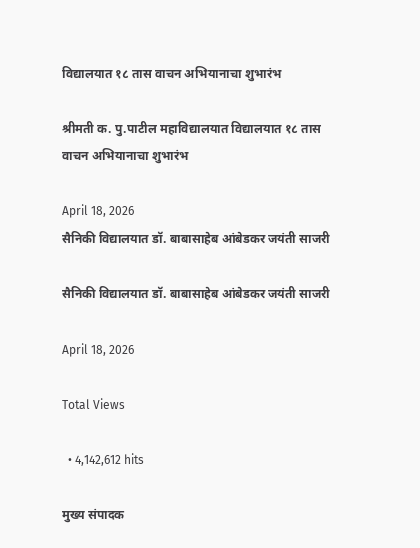विद्यालयात १८ तास वाचन अभियानाचा शुभारंभ

श्रीमती क. पु.पाटील महाविद्यालयात विद्यालयात १८ तास वाचन अभियानाचा शुभारंभ

April 18, 2026
सैनिकी विद्यालयात डॉ. बाबासाहेब आंबेडकर जयंती साजरी

सैनिकी विद्यालयात डॉ. बाबासाहेब आंबेडकर जयंती साजरी

April 18, 2026

Total Views

  • 4,142,612 hits

मुख्य संपादक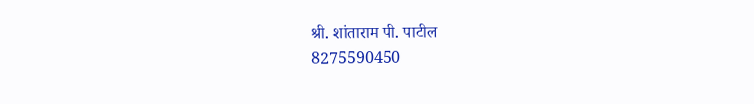श्री. शांताराम पी. पाटील
8275590450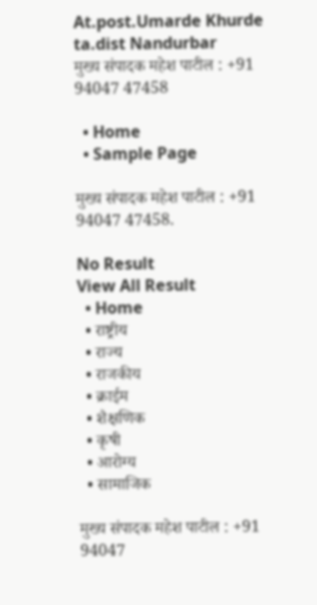At.post.Umarde Khurde ta.dist Nandurbar
मुख्य संपादक महेश पाटील : +91 94047 47458

  • Home
  • Sample Page

मुख्य संपादक महेश पाटील : +91 94047 47458.

No Result
View All Result
  • Home
  • राष्ट्रीय
  • राज्य
  • राजकीय
  • क्राईम
  • शैक्षणिक
  • कृषी
  • आरोग्य
  • सामाजिक

मुख्य संपादक महेश पाटील : +91 94047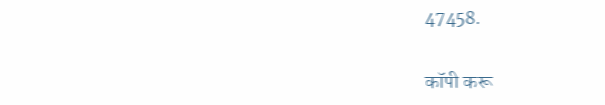47458.

कॉपी करू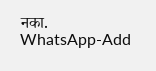नका.
WhatsApp-Add